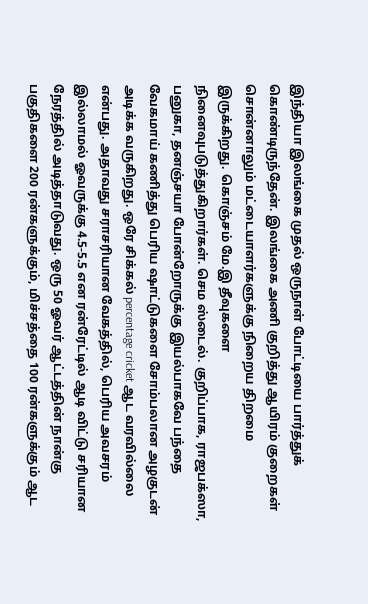இந்தியா இலங்கை முதல் ஒருநாள் போட்டியை பார்த்துக் கொண்டிருந்தேன். இலங்கை அணி குறித்து ஆயிரம் குறைகள் சொன்னாலும் மட்டையாளர்களுக்கு நிறைய திறமை இருக்கிறது. கொஞ்சம் மே.இ தீவுகளை நினைவுபடுத்துகிறார்கள். செம ஸ்டைல். குறிப்பாக, ராஜபக்ஸா, பனுகா, தனஞ்சயா போன்றோருக்கு இயல்பாகவே பந்தை வேகமாய் கணித்து பெரிய ஷாட்டுகளை சோம்பலான அழகுடன் அடிக்க வருகிறது. ஒரே சிக்கல் percentage cricket ஆட வரவில்லை என்பது. அதாவது சராசரியான வேகத்தில், பெரிய அவசரம் இல்லாமல் ஓவருக்கு 4.5-5.5 என ரன்ரேட்டில் ஆடி விட்டு சரியான நேரத்தில் அடித்தாடுவது. ஒரு 50 ஓவர் ஆட்டத்தின் நான்கு பகுதிகளை 200 ரன்களுக்கும், மிச்சத்தை 100 ரன்களுக்கும் ஆட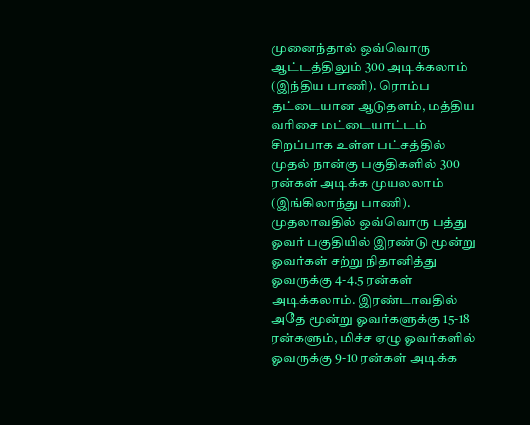முனைந்தால் ஒவ்வொரு ஆட்டத்திலும் 300 அடிக்கலாம் (இந்திய பாணி). ரொம்ப தட்டையான ஆடுதளம், மத்திய வரிசை மட்டையாட்டம் சிறப்பாக உள்ள பட்சத்தில் முதல் நான்கு பகுதிகளில் 300 ரன்கள் அடிக்க முயலலாம் (இங்கிலாந்து பாணி). முதலாவதில் ஒவ்வொரு பத்து ஓவர் பகுதியில் இரண்டு மூன்று ஓவர்கள் சற்று நிதானித்து ஓவருக்கு 4-4.5 ரன்கள் அடிக்கலாம். இரண்டாவதில் அதே மூன்று ஓவர்களுக்கு 15-18 ரன்களும், மிச்ச ஏழு ஓவர்களில் ஓவருக்கு 9-10 ரன்கள் அடிக்க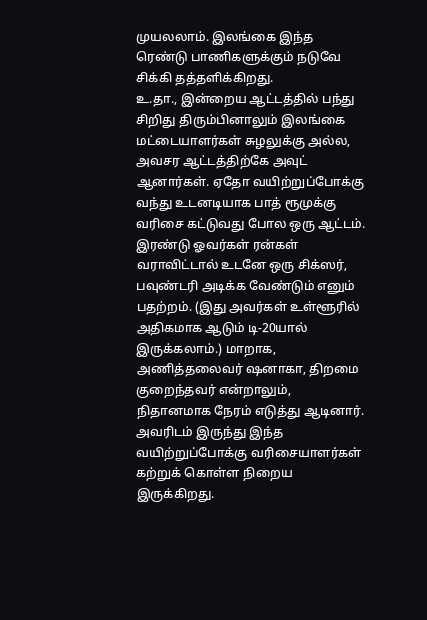முயலலாம். இலங்கை இந்த ரெண்டு பாணிகளுக்கும் நடுவே சிக்கி தத்தளிக்கிறது.
உ.தா., இன்றைய ஆட்டத்தில் பந்து சிறிது திரும்பினாலும் இலங்கை மட்டையாளர்கள் சுழலுக்கு அல்ல, அவசர ஆட்டத்திற்கே அவுட் ஆனார்கள். ஏதோ வயிற்றுப்போக்கு வந்து உடனடியாக பாத் ரூமுக்கு வரிசை கட்டுவது போல ஒரு ஆட்டம். இரண்டு ஓவர்கள் ரன்கள் வராவிட்டால் உடனே ஒரு சிக்ஸர், பவுண்டரி அடிக்க வேண்டும் எனும் பதற்றம். (இது அவர்கள் உள்ளூரில் அதிகமாக ஆடும் டி-20யால் இருக்கலாம்.) மாறாக, அணித்தலைவர் ஷனாகா, திறமை குறைந்தவர் என்றாலும், நிதானமாக நேரம் எடுத்து ஆடினார். அவரிடம் இருந்து இந்த வயிற்றுப்போக்கு வரிசையாளர்கள் கற்றுக் கொள்ள நிறைய இருக்கிறது.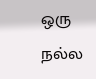ஒரு நல்ல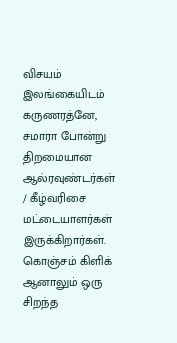விசயம் இலங்கையிடம் கருணரத்னே, சமாரா போன்று திறமையான ஆல்ரவுண்டர்கள் / கீழ்வரிசை மட்டையாளர்கள் இருக்கிறார்கள். கொஞ்சம் கிளிக் ஆனாலும் ஒரு சிறந்த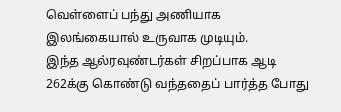வெள்ளைப் பந்து அணியாக இலங்கையால் உருவாக முடியும்.
இந்த ஆல்ரவுண்டர்கள் சிறப்பாக ஆடி 262க்கு கொண்டு வந்ததைப் பார்த்த போது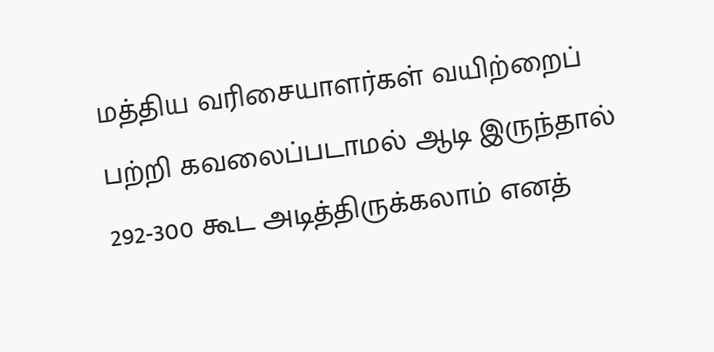மத்திய வரிசையாளர்கள் வயிற்றைப் பற்றி கவலைப்படாமல் ஆடி இருந்தால் 292-300 கூட அடித்திருக்கலாம் எனத்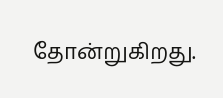தோன்றுகிறது.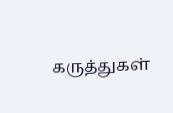கருத்துகள்